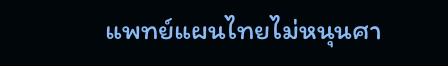แพทย์แผนไทยไม่หนุนศา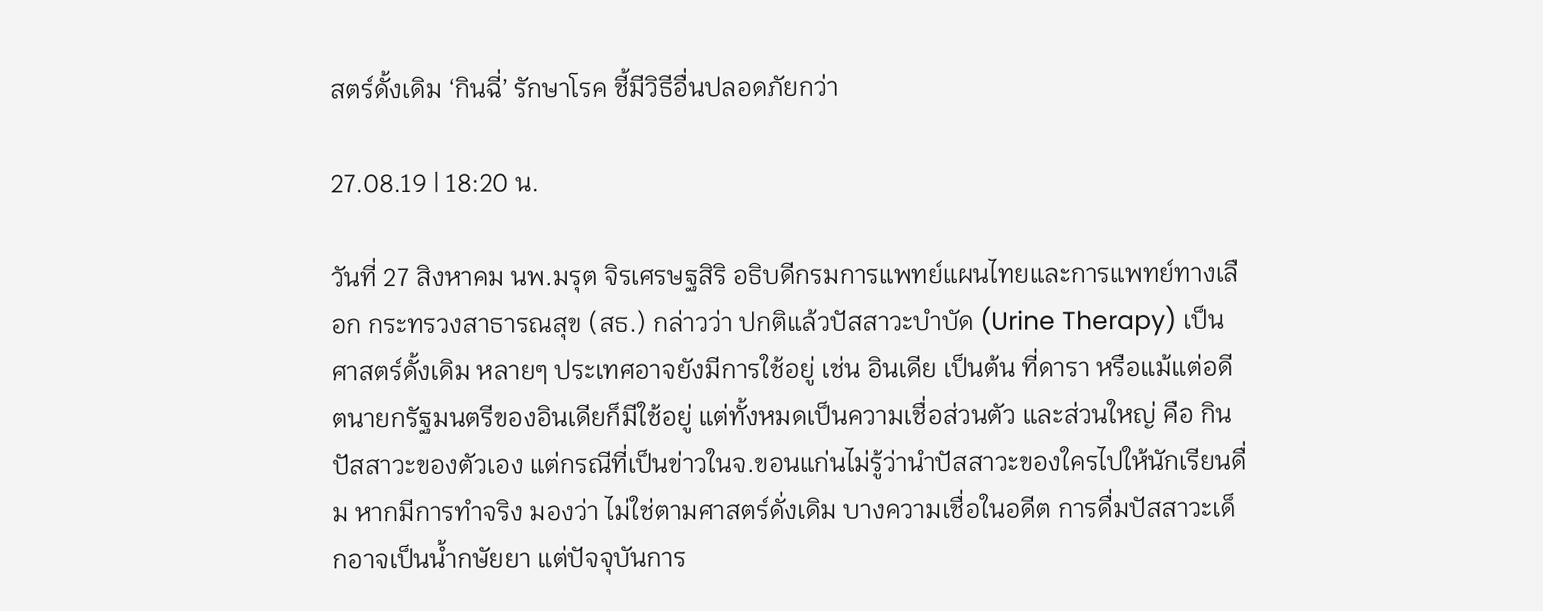สตร์ดั้งเดิม ‘กินฉี่’ รักษาโรค ชี้มีวิธีอื่นปลอดภัยกว่า

27.08.19 | 18:20 น.

วันที่ 27 สิงหาคม นพ.มรุต จิรเศรษฐสิริ อธิบดีกรมการแพทย์แผนไทยและการแพทย์ทางเลือก กระทรวงสาธารณสุข (สธ.) กล่าวว่า ปกติแล้วปัสสาวะบำบัด (Urine Therapy) เป็นศาสตร์ดั้งเดิม หลายๆ ประเทศอาจยังมีการใช้อยู่ เช่น อินเดีย เป็นต้น ที่ดารา หรือแม้แต่อดีตนายกรัฐมนตรีของอินเดียก็มีใช้อยู่ แต่ทั้งหมดเป็นความเชื่อส่วนตัว และส่วนใหญ่ คือ กินปัสสาวะของตัวเอง แต่กรณีที่เป็นข่าวในจ.ขอนแก่นไม่รู้ว่านำปัสสาวะของใครไปให้นักเรียนดื่ม หากมีการทำจริง มองว่า ไม่ใช่ตามศาสตร์ดั่งเดิม บางความเชื่อในอดีต การดื่มปัสสาวะเด็กอาจเป็นน้ำกษัยยา แต่ปัจจุบันการ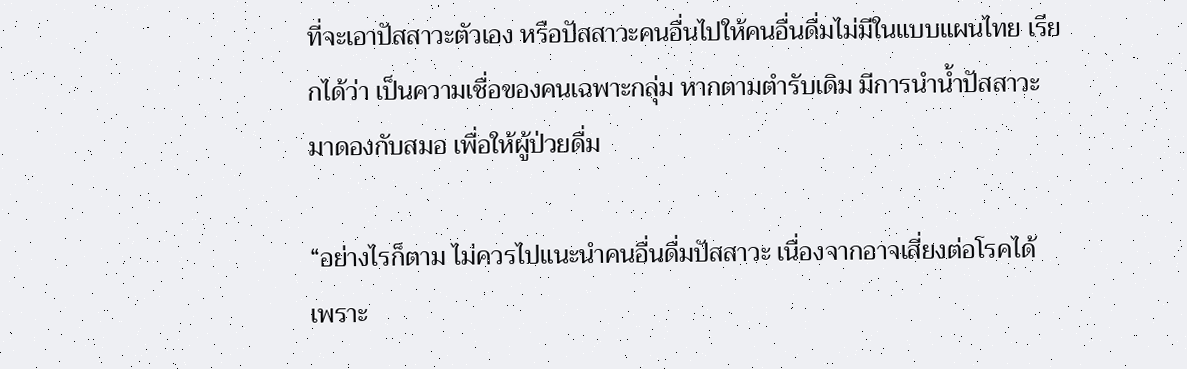ที่จะเอาปัสสาวะตัวเอง หรือปัสสาวะคนอื่นไปให้คนอื่นดื่มไม่มีในแบบแผนไทย เรียกได้ว่า เป็นความเชื่อของคนเฉพาะกลุ่ม หากตามตำรับเดิม มีการนำน้ำปัสสาวะมาดองกับสมอ เพื่อให้ผู้ป่วยดื่ม

“อย่างไรก็ตาม ไม่ควรไปแนะนำคนอื่นดื่มปัสสาวะ เนื่องจากอาจเสี่ยงต่อโรคได้ เพราะ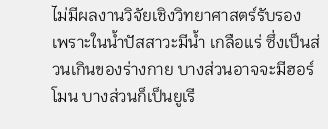ไม่มีผลงานวิจัยเชิงวิทยาศาสตร์รับรอง เพราะในน้ำปัสสาวะมีน้ำ เกลือแร่ ซึ่งเป็นส่วนเกินของร่างกาย บางส่วนอาจจะมีฮอร์โมน บางส่วนก็เป็นยูเรี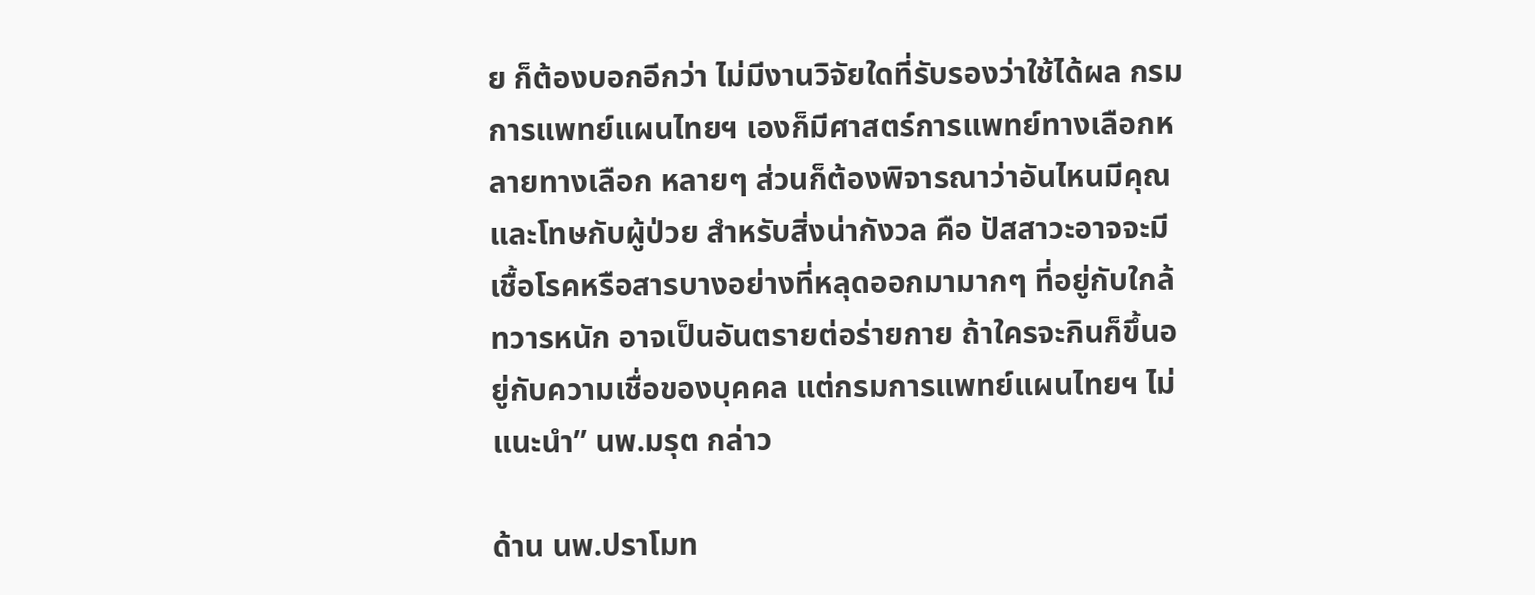ย ก็ต้องบอกอีกว่า ไม่มีงานวิจัยใดที่รับรองว่าใช้ได้ผล กรมการแพทย์แผนไทยฯ เองก็มีศาสตร์การแพทย์ทางเลือกหลายทางเลือก หลายๆ ส่วนก็ต้องพิจารณาว่าอันไหนมีคุณและโทษกับผู้ป่วย สำหรับสิ่งน่ากังวล คือ ปัสสาวะอาจจะมีเชื้อโรคหรือสารบางอย่างที่หลุดออกมามากๆ ที่อยู่กับใกล้ทวารหนัก อาจเป็นอันตรายต่อร่ายกาย ถ้าใครจะกินก็ขึ้นอยู่กับความเชื่อของบุคคล แต่กรมการแพทย์แผนไทยฯ ไม่แนะนำ” นพ.มรุต กล่าว

ด้าน นพ.ปราโมท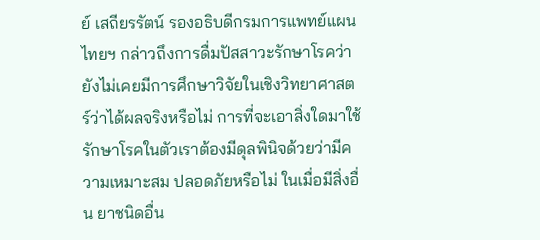ย์ เสถียรรัตน์ รองอธิบดีกรมการแพทย์แผนไทยฯ กล่าวถึงการดื่มปัสสาวะรักษาโรคว่า ยังไม่เคยมีการศึกษาวิจัยในเชิงวิทยาศาสตร์ว่าได้ผลจริงหรือไม่ การที่จะเอาสิ่งใดมาใช้รักษาโรคในตัวเราต้องมีดุลพินิจด้วยว่ามีความเหมาะสม ปลอดภัยหรือไม่ ในเมื่อมีสิ่งอื่น ยาชนิดอื่น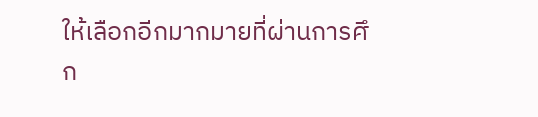ให้เลือกอีกมากมายที่ผ่านการศึก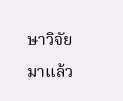ษาวิจัยมาแล้ว